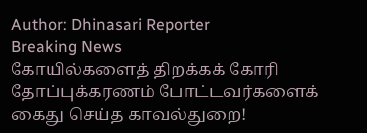Author: Dhinasari Reporter
Breaking News
கோயில்களைத் திறக்கக் கோரி தோப்புக்கரணம் போட்டவர்களைக் கைது செய்த காவல்துறை!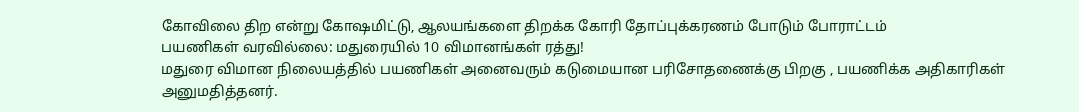கோவிலை திற என்று கோஷமிட்டு, ஆலயங்களை திறக்க கோரி தோப்புக்கரணம் போடும் போராட்டம்
பயணிகள் வரவில்லை: மதுரையில் 10 விமானங்கள் ரத்து!
மதுரை விமான நிலையத்தில் பயணிகள் அனைவரும் கடுமையான பரிசோதணைக்கு பிறகு , பயணிக்க அதிகாரிகள் அனுமதித்தனர்.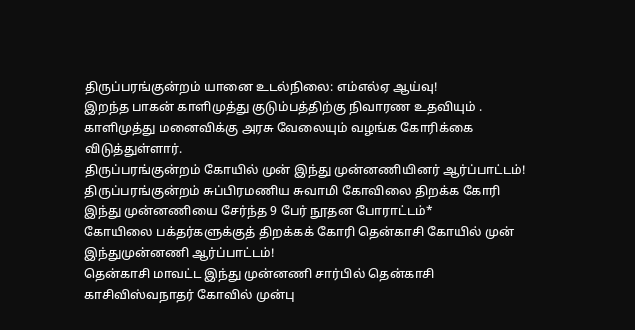திருப்பரங்குன்றம் யானை உடல்நிலை: எம்எல்ஏ ஆய்வு!
இறந்த பாகன் காளிமுத்து குடும்பத்திற்கு நிவாரண உதவியும் .
காளிமுத்து மனைவிக்கு அரசு வேலையும் வழங்க கோரிக்கை விடுத்துள்ளார்.
திருப்பரங்குன்றம் கோயில் முன் இந்து முன்னணியினர் ஆர்ப்பாட்டம்!
திருப்பரங்குன்றம் சுப்பிரமணிய சுவாமி கோவிலை திறக்க கோரி இந்து முன்னணியை சேர்ந்த 9 பேர் நூதன போராட்டம்*
கோயிலை பக்தர்களுக்குத் திறக்கக் கோரி தென்காசி கோயில் முன் இந்துமுன்னணி ஆர்ப்பாட்டம்!
தென்காசி மாவட்ட இந்து முன்னணி சார்பில் தென்காசி காசிவிஸ்வநாதர் கோவில் முன்பு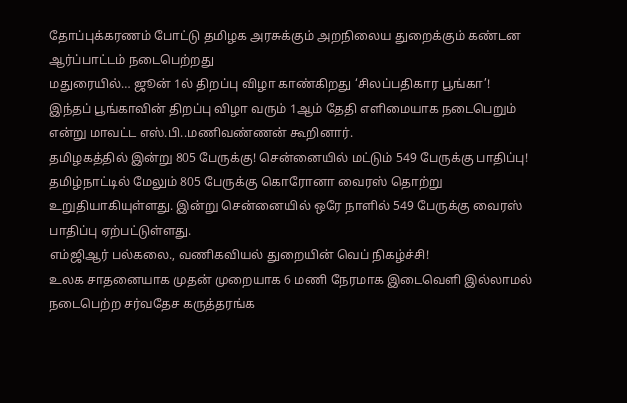தோப்புக்கரணம் போட்டு தமிழக அரசுக்கும் அறநிலைய துறைக்கும் கண்டன ஆர்ப்பாட்டம் நடைபெற்றது
மதுரையில்… ஜூன் 1ல் திறப்பு விழா காண்கிறது ‘சிலப்பதிகார பூங்கா’!
இந்தப் பூங்காவின் திறப்பு விழா வரும் 1ஆம் தேதி எளிமையாக நடைபெறும் என்று மாவட்ட எஸ்.பி..மணிவண்ணன் கூறினார்.
தமிழகத்தில் இன்று 805 பேருக்கு! சென்னையில் மட்டும் 549 பேருக்கு பாதிப்பு!
தமிழ்நாட்டில் மேலும் 805 பேருக்கு கொரோனா வைரஸ் தொற்று உறுதியாகியுள்ளது. இன்று சென்னையில் ஒரே நாளில் 549 பேருக்கு வைரஸ் பாதிப்பு ஏற்பட்டுள்ளது.
எம்ஜிஆர் பல்கலை., வணிகவியல் துறையின் வெப் நிகழ்ச்சி!
உலக சாதனையாக முதன் முறையாக 6 மணி நேரமாக இடைவெளி இல்லாமல் நடைபெற்ற சர்வதேச கருத்தரங்க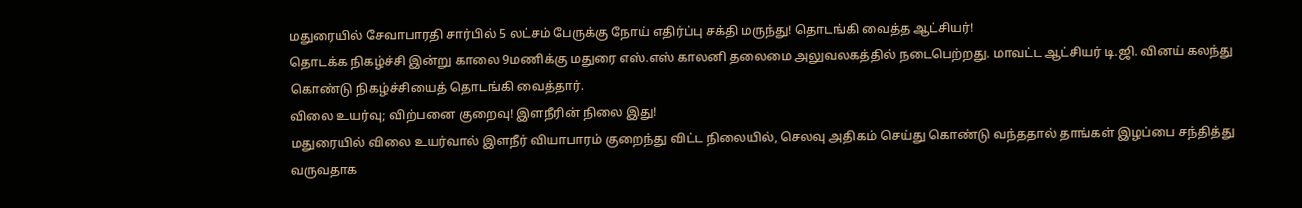மதுரையில் சேவாபாரதி சார்பில் 5 லட்சம் பேருக்கு நோய் எதிர்ப்பு சக்தி மருந்து! தொடங்கி வைத்த ஆட்சியர்!
தொடக்க நிகழ்ச்சி இன்று காலை 9மணிக்கு மதுரை எஸ்.எஸ் காலனி தலைமை அலுவலகத்தில் நடைபெற்றது. மாவட்ட ஆட்சியர் டி.ஜி. வினய் கலந்து கொண்டு நிகழ்ச்சியைத் தொடங்கி வைத்தார்.
விலை உயர்வு; விற்பனை குறைவு! இளநீரின் நிலை இது!
மதுரையில் விலை உயர்வால் இளநீர் வியாபாரம் குறைந்து விட்ட நிலையில், செலவு அதிகம் செய்து கொண்டு வந்ததால் தாங்கள் இழப்பை சந்தித்து வருவதாக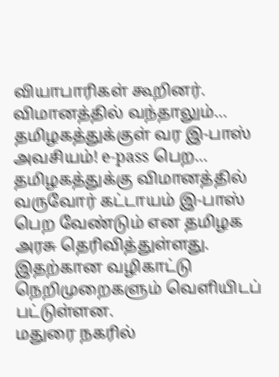வியாபாரிகள் கூறினர்.
விமானத்தில் வந்தாலும்… தமிழகத்துக்குள் வர இ-பாஸ் அவசியம்! e-pass பெற…
தமிழகத்துக்கு விமானத்தில் வருவோர் கட்டாயம் இ-பாஸ் பெற வேண்டும் என தமிழக அரசு தெரிவித்துள்ளது. இதற்கான வழிகாட்டு நெறிமுறைகளும் வெளியிடப் பட்டுள்ளன.
மதுரை நகரில்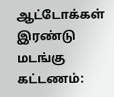ஆட்டோக்கள் இரண்டு மடங்கு கட்டணம்: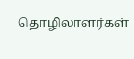தொழிலாளர்கள்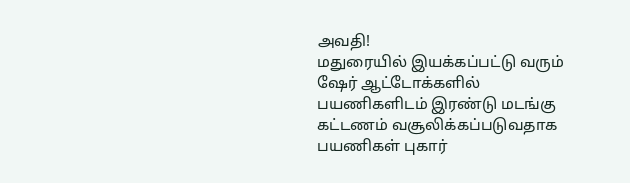அவதி!
மதுரையில் இயக்கப்பட்டு வரும் ஷேர் ஆட்டோக்களில் பயணிகளிடம் இரண்டு மடங்கு கட்டணம் வசூலிக்கப்படுவதாக பயணிகள் புகார்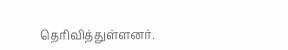தெரிவித்துள்ளனர்.